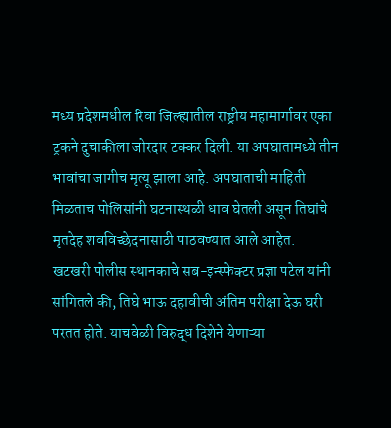मध्य प्रदेशमधील रिवा जिल्ह्यातील राष्ट्रीय महामार्गावर एका ट्रकने दुचाकीला जोरदार टक्कर दिली. या अपघातामध्ये तीन भावांचा जागीच मृत्यू झाला आहे. अपघाताची माहिती मिळताच पोलिसांनी घटनास्थळी धाव घेतली असून तिघांचे मृतदेह शवविच्छेदनासाठी पाठवण्यात आले आहेत.
खटखरी पोलीस स्थानकाचे सब-इन्स्फेक्टर प्रज्ञा पटेल यांनी सांगितले की, तिघे भाऊ दहावीची अंतिम परीक्षा देऊ घरी परतत होते. याचवेळी विरुद्ध दिशेने येणाऱ्या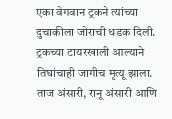एका वेगवान ट्रकने त्यांच्या दुचाकीला जोराची धडक दिली. ट्रकच्या टायरखाली आल्याने तिघांचाही जागीच मृत्यू झाला. ताज अंसारी, रानू अंसारी आणि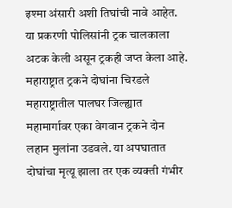इश्मा अंसारी अशी तिघांची नावे आहेत. या प्रकरणी पोलिसांनी ट्रक चालकाला अटक केली असून ट्रकही जप्त केला आहे.
महाराष्ट्रात ट्रकने दोघांना चिरडले
महाराष्ट्रातील पालघर जिल्ह्यात महामार्गावर एका वेगवान ट्रकने दोन लहान मुलांना उडवले. या अपघातात दोघांचा मृत्यू झाला तर एक व्यक्ती गंभीर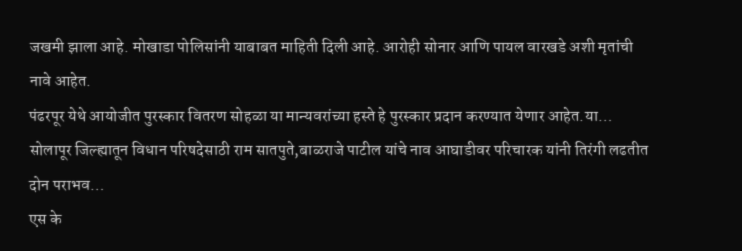जखमी झाला आहे. मोखाडा पोलिसांनी याबाबत माहिती दिली आहे. आरोही सोनार आणि पायल वारखडे अशी मृतांची नावे आहेत.
पंढरपूर येथे आयोजीत पुरस्कार वितरण सोहळा या मान्यवरांच्या हस्ते हे पुरस्कार प्रदान करण्यात येणार आहेत.या…
सोलापूर जिल्ह्यातून विधान परिषदेसाठी राम सातपुते,बाळराजे पाटील यांचे नाव आघाडीवर परिचारक यांनी तिरंगी लढतीत दोन पराभव…
एस के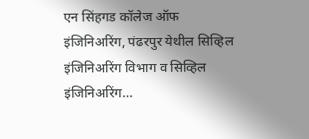एन सिंहगड कॉलेज ऑफ इंजिनिअरिंग, पंढरपुर येथील सिव्हिल इंजिनिअरिंग विभाग व सिव्हिल इंजिनिअरिंग…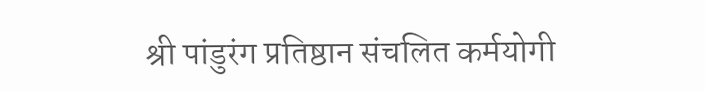श्री पांडुरंग प्रतिष्ठान संचलित कर्मयोगी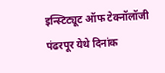इन्स्टिट्यूट ऑफ टेक्नॉलॉजी पंढरपूर येथे दिनांक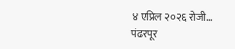४ एप्रिल २०२६ रोजी…
पंढरपूर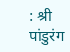: श्री पांडुरंग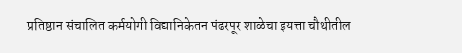प्रतिष्ठान संचालित कर्मयोगी विद्यानिकेतन पंढरपूर शाळेचा इयत्ता चौथीतील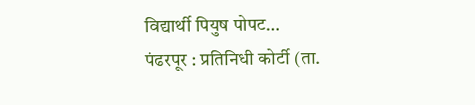विद्यार्थी पियुष पोपट…
पंढरपूर : प्रतिनिधी कोर्टी (ता.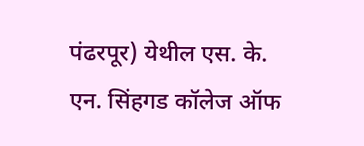पंढरपूर) येथील एस. के. एन. सिंहगड कॉलेज ऑफ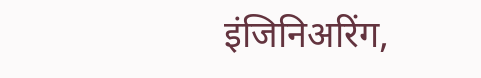इंजिनिअरिंग,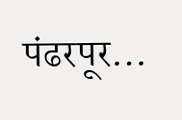पंढरपूर…